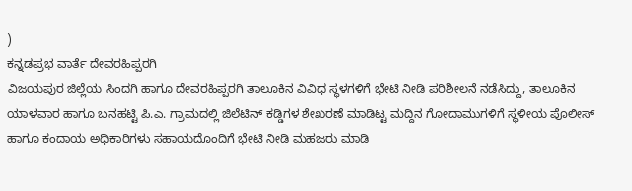)
ಕನ್ನಡಪ್ರಭ ವಾರ್ತೆ ದೇವರಹಿಪ್ಪರಗಿ
ವಿಜಯಪುರ ಜಿಲ್ಲೆಯ ಸಿಂದಗಿ ಹಾಗೂ ದೇವರಹಿಪ್ಪರಗಿ ತಾಲೂಕಿನ ವಿವಿಧ ಸ್ಥಳಗಳಿಗೆ ಭೇಟಿ ನೀಡಿ ಪರಿಶೀಲನೆ ನಡೆಸಿದ್ದು, ತಾಲೂಕಿನ ಯಾಳವಾರ ಹಾಗೂ ಬನಹಟ್ಟಿ ಪಿ.ಎ. ಗ್ರಾಮದಲ್ಲಿ ಜಿಲೆಟಿನ್ ಕಡ್ಡಿಗಳ ಶೇಖರಣೆ ಮಾಡಿಟ್ಟ ಮದ್ದಿನ ಗೋದಾಮುಗಳಿಗೆ ಸ್ಥಳೀಯ ಪೊಲೀಸ್ ಹಾಗೂ ಕಂದಾಯ ಅಧಿಕಾರಿಗಳು ಸಹಾಯದೊಂದಿಗೆ ಭೇಟಿ ನೀಡಿ ಮಹಜರು ಮಾಡಿ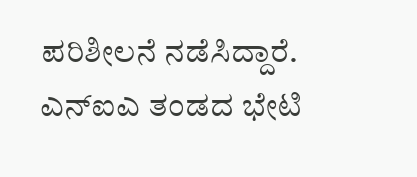ಪರಿಶೀಲನೆ ನಡೆಸಿದ್ದಾರೆ. ಎನ್ಐಎ ತಂಡದ ಭೇಟಿ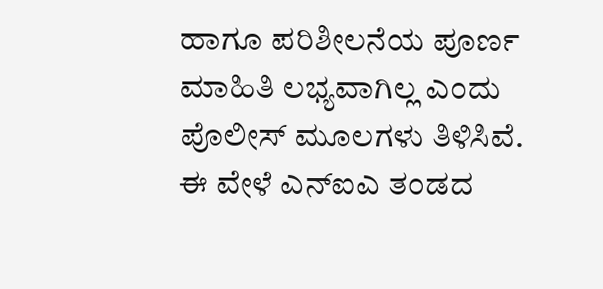ಹಾಗೂ ಪರಿಶೀಲನೆಯ ಪೂರ್ಣ ಮಾಹಿತಿ ಲಭ್ಯವಾಗಿಲ್ಲ ಎಂದು ಪೊಲೀಸ್ ಮೂಲಗಳು ತಿಳಿಸಿವೆ.
ಈ ವೇಳೆ ಎನ್ಐಎ ತಂಡದ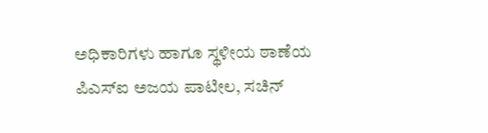ಅಧಿಕಾರಿಗಳು ಹಾಗೂ ಸ್ಥಳೀಯ ಠಾಣೆಯ ಪಿಎಸ್ಐ ಅಜಯ ಪಾಟೀಲ, ಸಚಿನ್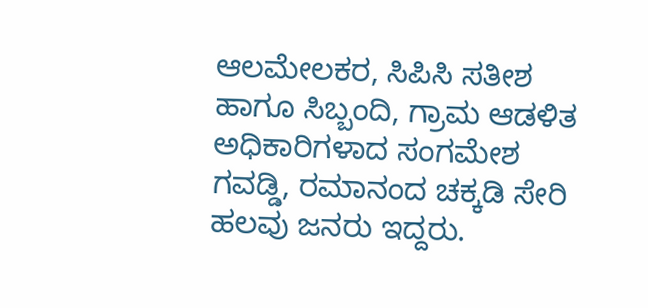ಆಲಮೇಲಕರ, ಸಿಪಿಸಿ ಸತೀಶ ಹಾಗೂ ಸಿಬ್ಬಂದಿ, ಗ್ರಾಮ ಆಡಳಿತ ಅಧಿಕಾರಿಗಳಾದ ಸಂಗಮೇಶ ಗವಡ್ಡಿ, ರಮಾನಂದ ಚಕ್ಕಡಿ ಸೇರಿ ಹಲವು ಜನರು ಇದ್ದರು.